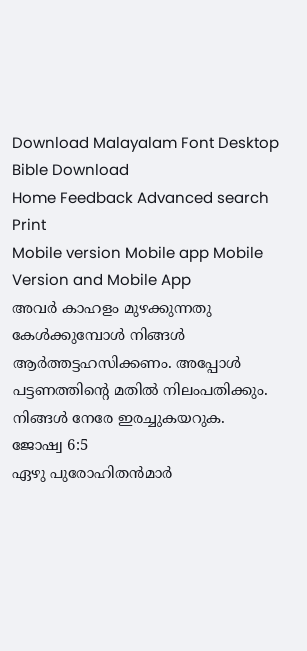Download Malayalam Font Desktop Bible Download
Home Feedback Advanced search Print
Mobile version Mobile app Mobile Version and Mobile App
അവര്‍ കാഹളം മുഴക്കുന്നതു കേള്‍ക്കുമ്പോള്‍ നിങ്ങള്‍ ആര്‍ത്തട്ടഹസിക്കണം. അപ്പോള്‍ പട്ടണത്തിന്‍റെ മതില്‍ നിലംപതിക്കും. നിങ്ങള്‍ നേരേ ഇരച്ചുകയറുക.
ജോഷ്വ 6:5
ഏഴു പുരോഹിതന്‍മാര്‍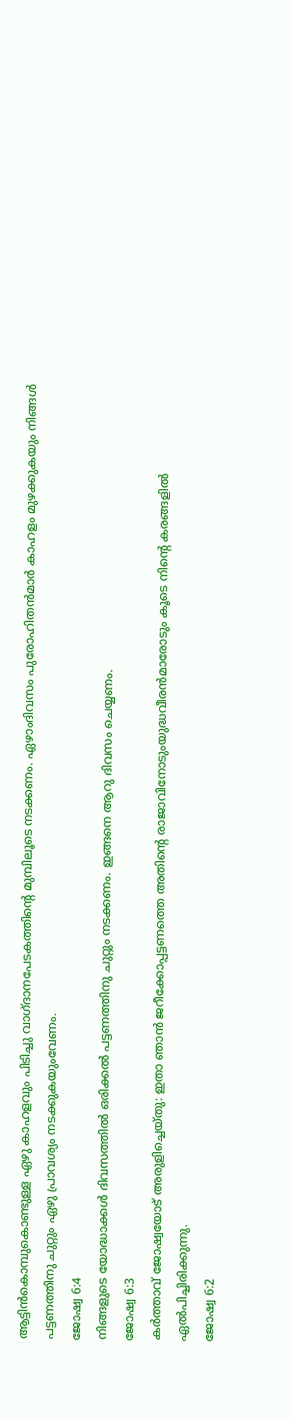ആട്ടിന്‍കൊമ്പുകൊണ്ടുള്ള ഏഴു കാഹളവും പിടിച്ചു വാഗ്ദാനപേടകത്തിന്‍റെ മുമ്പിലൂടെ നടക്കണം. ഏഴാംദിവസം പുരോഹിതന്‍മാര്‍ കാഹളം മുഴക്കുകയും നിങ്ങള്‍ പട്ടണത്തിനു ചുറ്റും ഏഴു പ്രാവശ്യം നടക്കുകയുംവേണം.
ജോഷ്വ 6:4
നിങ്ങളുടെ യോദ്ധാക്കള്‍ ദിവസത്തില്‍ ഒരിക്കല്‍ പട്ടണത്തിനു ചുറ്റും നടക്കണം. ഇങ്ങനെ ആറു ദിവസം ചെയ്യണം.
ജോഷ്വ 6:3
കര്‍ത്താവ് ജോഷ്വയോട് അരുളിച്ചെയ്തു: ഇതാ ഞാന്‍ ജറീക്കോപ്പട്ടണത്തെ അതിന്‍റെ രാജാവിനോടുംയുദ്ധവീരന്‍മാരോടും കൂടെ നിന്‍റെ കരങ്ങളില്‍ ഏല്‍പിച്ചിരിക്കുന്നു.
ജോഷ്വ 6:2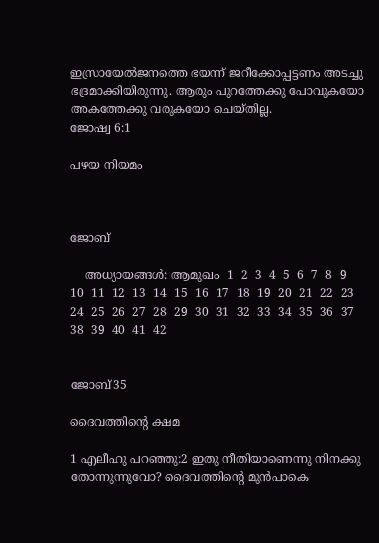ഇസ്രായേല്‍ജനത്തെ ഭയന്ന് ജറീക്കോപ്പട്ടണം അടച്ചു ഭദ്രമാക്കിയിരുന്നു. ആരും പുറത്തേക്കു പോവുകയോ അകത്തേക്കു വരുകയോ ചെയ്തില്ല.
ജോഷ്വ 6:1

പഴയ നിയമം



ജോബ്

    അധ്യായങ്ങള്‍: ആമുഖം  1  2  3  4  5  6  7  8  9  10  11  12  13  14  15  16  17  18  19  20  21  22  23  24  25  26  27  28  29  30  31  32  33  34  35  36  37  38  39  40  41  42


ജോബ്35

ദൈവത്തിന്‍റെ ക്ഷമ

1 എലീഹു പറഞ്ഞു:2 ഇതു നീതിയാണെന്നു നിനക്കു തോന്നുന്നുവോ? ദൈവത്തിന്‍റെ മുന്‍പാകെ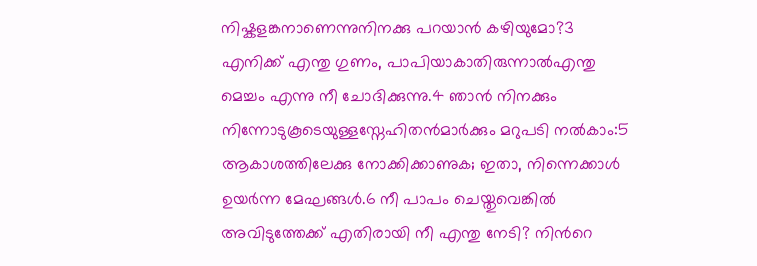നിഷ്കളങ്കനാണെന്നുനിനക്കു പറയാന്‍ കഴിയുമോ?3 എനിക്ക് എന്തു ഗുണം, പാപിയാകാതിരുന്നാല്‍എന്തു മെച്ചം എന്നു നീ ചോദിക്കുന്നു.4 ഞാന്‍ നിനക്കും നിന്നോടുകൂടെയുള്ളസ്നേഹിതന്‍മാര്‍ക്കും മറുപടി നല്‍കാം:5 ആകാശത്തിലേക്കു നോക്കിക്കാണുക; ഇതാ, നിന്നെക്കാള്‍ ഉയര്‍ന്ന മേഘങ്ങള്‍.6 നീ പാപം ചെയ്തുവെങ്കില്‍ അവിടുത്തേക്ക് എതിരായി നീ എന്തു നേടി? നിന്‍റെ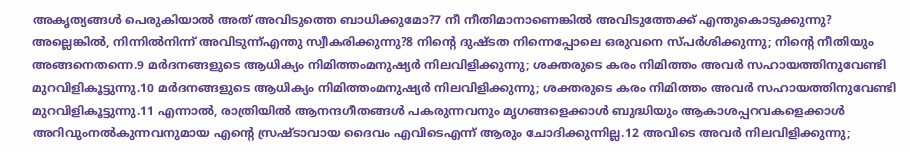അകൃത്യങ്ങള്‍ പെരുകിയാല്‍ അത് അവിടുത്തെ ബാധിക്കുമോ?7 നീ നീതിമാനാണെങ്കില്‍ അവിടുത്തേക്ക് എന്തുകൊടുക്കുന്നു? അല്ലെങ്കില്‍, നിന്നില്‍നിന്ന് അവിടുന്ന്എന്തു സ്വീകരിക്കുന്നു?8 നിന്‍റെ ദുഷ്ടത നിന്നെപ്പോലെ ഒരുവനെ സ്പര്‍ശിക്കുന്നു; നിന്‍റെ നീതിയും അങ്ങനെതന്നെ.9 മര്‍ദനങ്ങളുടെ ആധിക്യം നിമിത്തംമനുഷ്യര്‍ നിലവിളിക്കുന്നു; ശക്തരുടെ കരം നിമിത്തം അവര്‍ സഹായത്തിനുവേണ്ടി മുറവിളികൂട്ടുന്നു.10 മര്‍ദനങ്ങളുടെ ആധിക്യം നിമിത്തംമനുഷ്യര്‍ നിലവിളിക്കുന്നു; ശക്തരുടെ കരം നിമിത്തം അവര്‍ സഹായത്തിനുവേണ്ടി മുറവിളികൂട്ടുന്നു.11 എന്നാല്‍, രാത്രിയില്‍ ആനന്ദഗീതങ്ങള്‍ പകരുന്നവനും മൃഗങ്ങളെക്കാള്‍ ബുദ്ധിയും ആകാശപ്പറവകളെക്കാള്‍ അറിവുംനല്‍കുന്നവനുമായ എന്‍റെ സ്രഷ്ടാവായ ദൈവം എവിടെഎന്ന് ആരും ചോദിക്കുന്നില്ല.12 അവിടെ അവര്‍ നിലവിളിക്കുന്നു;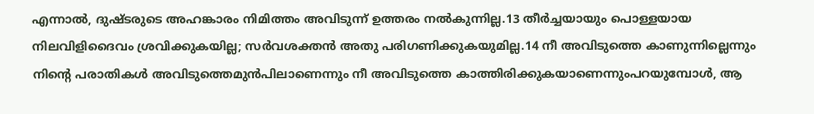എന്നാല്‍, ദുഷ്ടരുടെ അഹങ്കാരം നിമിത്തം അവിടുന്ന് ഉത്തരം നല്‍കുന്നില്ല.13 തീര്‍ച്ചയായും പൊള്ളയായ നിലവിളിദൈവം ശ്രവിക്കുകയില്ല; സര്‍വശക്തന്‍ അതു പരിഗണിക്കുകയുമില്ല.14 നീ അവിടുത്തെ കാണുന്നില്ലെന്നും നിന്‍റെ പരാതികള്‍ അവിടുത്തെമുന്‍പിലാണെന്നും നീ അവിടുത്തെ കാത്തിരിക്കുകയാണെന്നുംപറയുമ്പോള്‍, ആ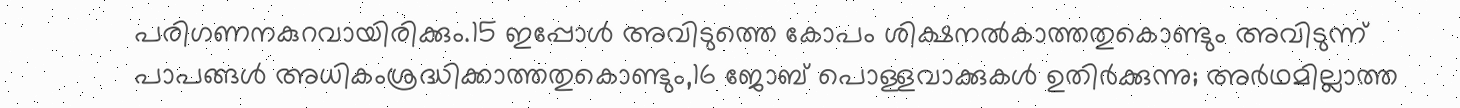പരിഗണനകുറവായിരിക്കും.15 ഇപ്പോള്‍ അവിടുത്തെ കോപം ശിക്ഷനല്‍കാത്തതുകൊണ്ടും അവിടുന്ന് പാപങ്ങള്‍ അധികംശ്രദ്ധിക്കാത്തതുകൊണ്ടും,16 ജോബ് പൊള്ളവാക്കുകള്‍ ഉതിര്‍ക്കുന്നു; അര്‍ഥമില്ലാത്ത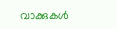വാക്കുകള്‍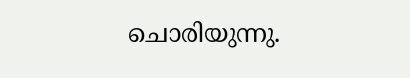ചൊരിയുന്നു.